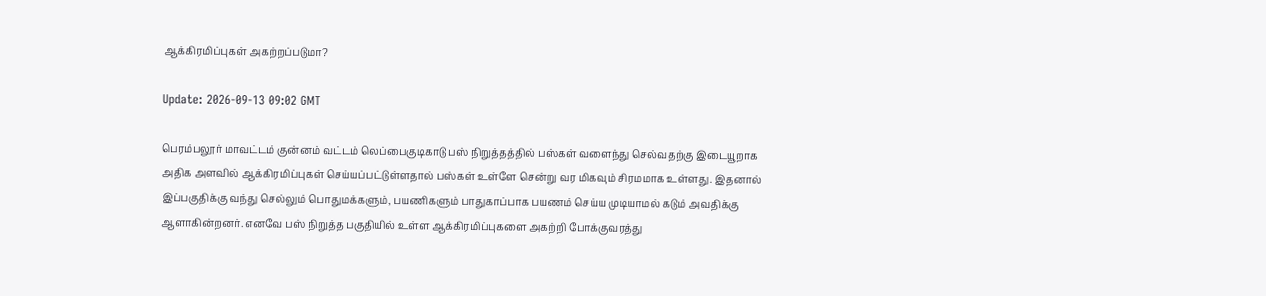ஆக்கிரமிப்புகள் அகற்றப்படுமா?

Update: 2026-09-13 09:02 GMT

பெரம்பலூர் மாவட்டம் குன்னம் வட்டம் லெப்பைகுடிகாடு பஸ் நிறுத்தத்தில் பஸ்கள் வளைந்து செல்வதற்கு இடையூறாக அதிக அளவில் ஆக்கிரமிப்புகள் செய்யப்பட்டுள்ளதால் பஸ்கள் உள்ளே சென்று வர மிகவும் சிரமமாக உள்ளது. இதனால் இப்பகுதிக்கு வந்து செல்லும் பொதுமக்களும், பயணிகளும் பாதுகாப்பாக பயணம் செய்ய முடியாமல் கடும் அவதிக்கு ஆளாகின்றனர். எனவே பஸ் நிறுத்த பகுதியில் உள்ள ஆக்கிரமிப்புகளை அகற்றி போக்குவரத்து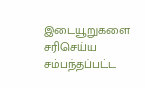இடையூறுகளை சரிசெய்ய சம்பந்தப்பட்ட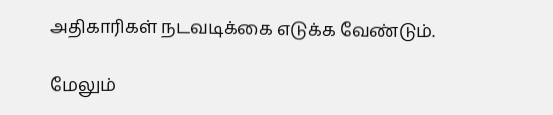அதிகாரிகள் நடவடிக்கை எடுக்க வேண்டும்.

மேலும்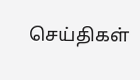செய்திகள்